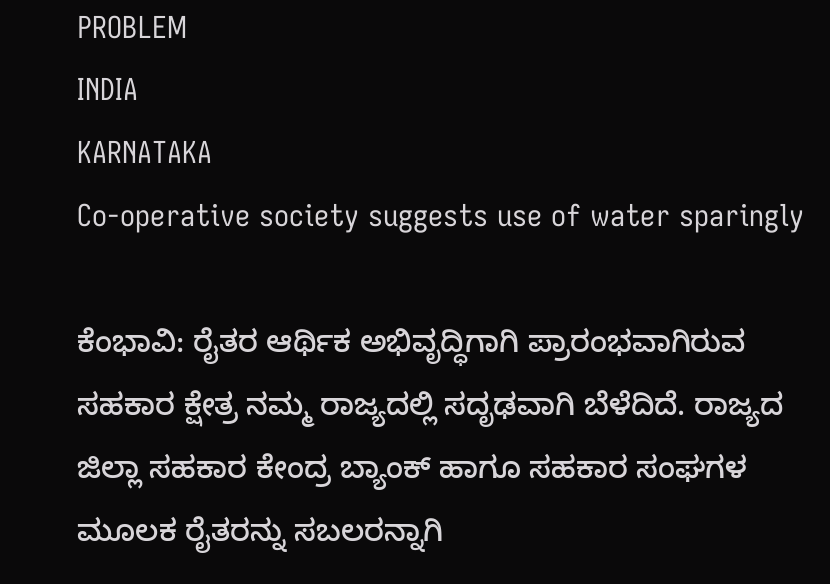PROBLEM
INDIA
KARNATAKA
Co-operative society suggests use of water sparingly

ಕೆಂಭಾವಿ: ರೈತರ ಆರ್ಥಿಕ ಅಭಿವೃದ್ಧಿಗಾಗಿ ಪ್ರಾರಂಭವಾಗಿರುವ ಸಹಕಾರ ಕ್ಷೇತ್ರ ನಮ್ಮ ರಾಜ್ಯದಲ್ಲಿ ಸದೃಢವಾಗಿ ಬೆಳೆದಿದೆ. ರಾಜ್ಯದ ಜಿಲ್ಲಾ ಸಹಕಾರ ಕೇಂದ್ರ ಬ್ಯಾಂಕ್ ಹಾಗೂ ಸಹಕಾರ ಸಂಘಗಳ ಮೂಲಕ ರೈತರನ್ನು ಸಬಲರನ್ನಾಗಿ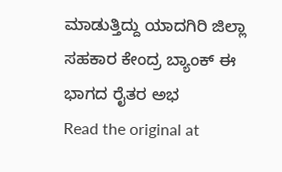ಮಾಡುತ್ತಿದ್ದು ಯಾದಗಿರಿ ಜಿಲ್ಲಾ ಸಹಕಾರ ಕೇಂದ್ರ ಬ್ಯಾಂಕ್ ಈ ಭಾಗದ ರೈತರ ಅಭ
Read the original at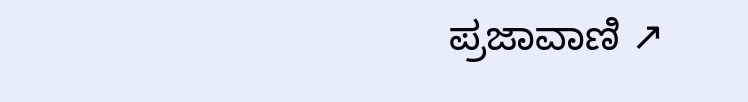ಪ್ರಜಾವಾಣಿ ↗